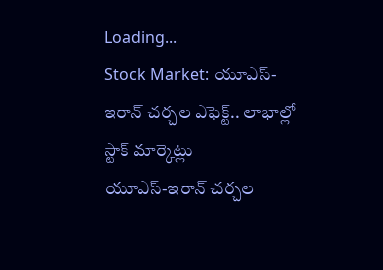Loading...
Stock Market: యూఎస్-ఇరాన్ చర్చల ఎఫెక్ట్‌.. లాభాల్లో స్టాక్ మార్కెట్లు
యూఎస్-ఇరాన్ చర్చల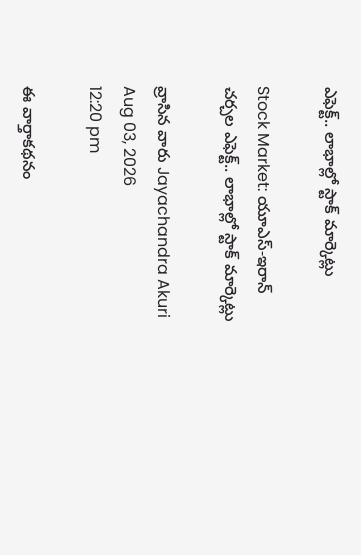ఎఫెక్ట్‌.. లాభాల్లో స్టాక్ మార్కెట్లు

Stock Market: యూఎస్-ఇరాన్ చర్చల ఎఫెక్ట్‌.. లాభాల్లో స్టాక్ మార్కెట్లు

వ్రాసిన వారు Jayachandra Akuri
Aug 03, 2026
12:20 pm

ఈ వార్తాకథనం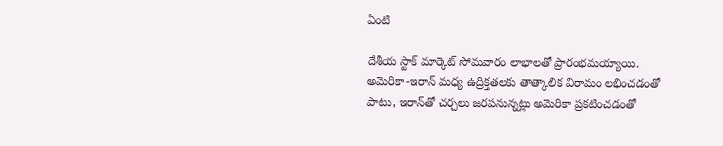ఏంటి

దేశీయ స్టాక్ మార్కెట్ సోమవారం లాభాలతో ప్రారంభమయ్యాయి. అమెరికా-ఇరాన్ మధ్య ఉద్రిక్తతలకు తాత్కాలిక విరామం లభించడంతో పాటు, ఇరాన్‌తో చర్చలు జరపనున్నట్లు అమెరికా ప్రకటించడంతో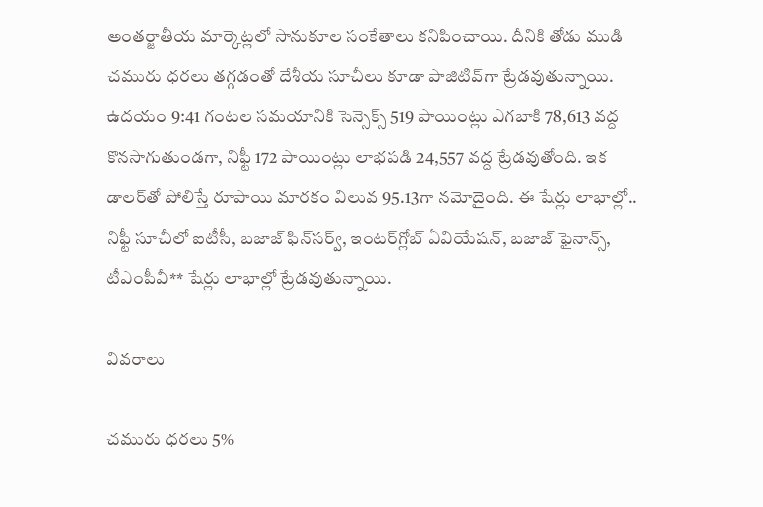అంతర్జాతీయ మార్కెట్లలో సానుకూల సంకేతాలు కనిపించాయి. దీనికి తోడు ముడి చమురు ధరలు తగ్గడంతో దేశీయ సూచీలు కూడా పాజిటివ్‌గా ట్రేడవుతున్నాయి. ఉదయం 9:41 గంటల సమయానికి సెన్సెక్స్ 519 పాయింట్లు ఎగబాకి 78,613 వద్ద కొనసాగుతుండగా, నిఫ్టీ 172 పాయింట్లు లాభపడి 24,557 వద్ద ట్రేడవుతోంది. ఇక డాలర్‌తో పోలిస్తే రూపాయి మారకం విలువ 95.13గా నమోదైంది. ఈ షేర్లు లాభాల్లో.. నిఫ్టీ సూచీలో ఐటీసీ, బజాజ్ ఫిన్‌సర్వ్‌, ఇంటర్‌గ్లోబ్ ఏవియేషన్, బజాజ్ ఫైనాన్స్‌, టీఎంపీవీ** షేర్లు లాభాల్లో ట్రేడవుతున్నాయి.

వివరాలు

చమురు ధరలు 5%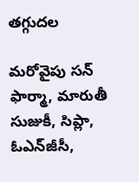తగ్గుదల

మరోవైపు సన్ ఫార్మా, మారుతీ సుజుకీ, సిప్లా, ఓఎన్‌జీసీ,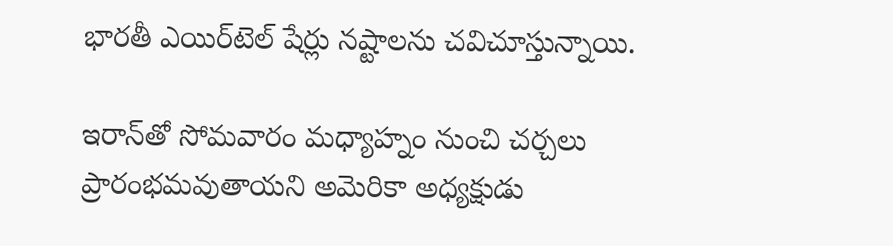భారతీ ఎయిర్‌టెల్ షేర్లు నష్టాలను చవిచూస్తున్నాయి.

ఇరాన్‌తో సోమవారం మధ్యాహ్నం నుంచి చర్చలు ప్రారంభమవుతాయని అమెరికా అధ్యక్షుడు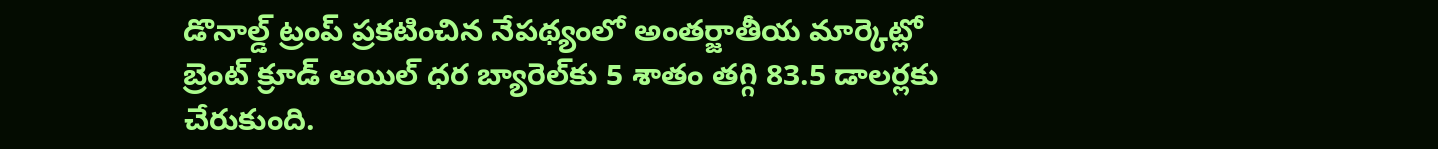డొనాల్డ్ ట్రంప్ ప్రకటించిన నేపథ్యంలో అంతర్జాతీయ మార్కెట్లో బ్రెంట్ క్రూడ్ ఆయిల్ ధర బ్యారెల్‌కు 5 శాతం తగ్గి 83.5 డాలర్లకు చేరుకుంది.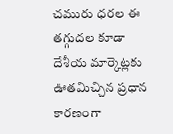చమురు ధరల ఈ తగ్గుదల కూడా దేశీయ మార్కెట్లకు ఊతమిచ్చిన ప్రధాన కారణంగా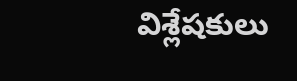విశ్లేషకులు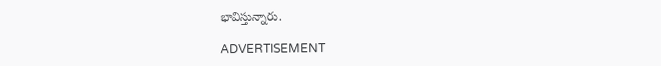భావిస్తున్నారు.

ADVERTISEMENT